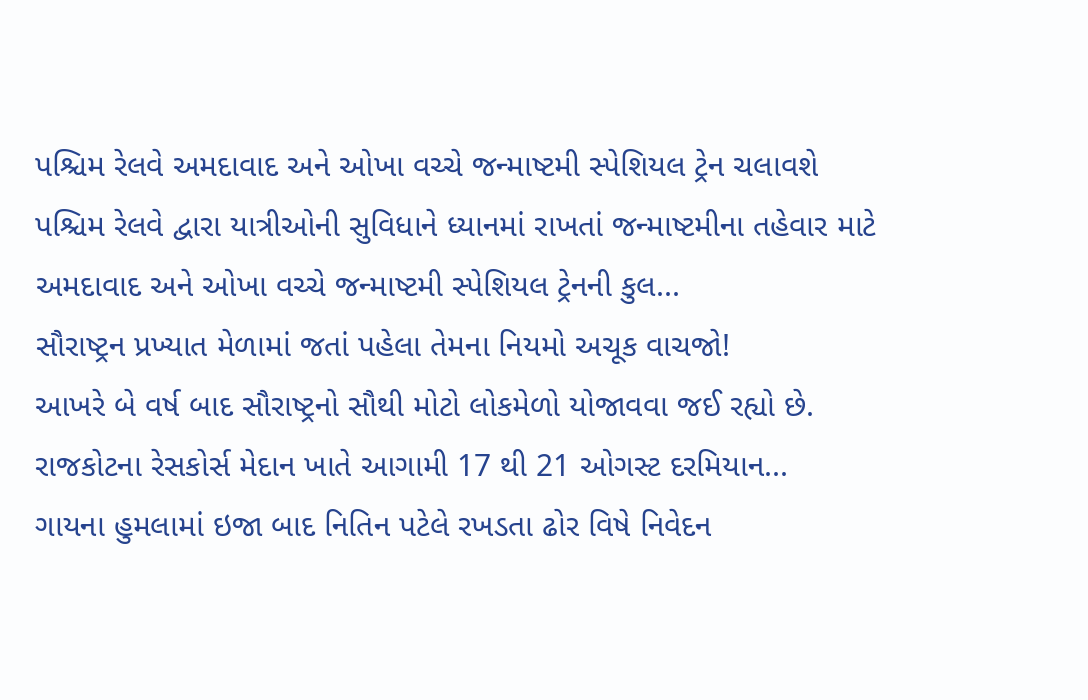પશ્ચિમ રેલવે અમદાવાદ અને ઓખા વચ્ચે જન્માષ્ટમી સ્પેશિયલ ટ્રેન ચલાવશે
પશ્ચિમ રેલવે દ્વારા યાત્રીઓની સુવિધાને ધ્યાનમાં રાખતાં જન્માષ્ટમીના તહેવાર માટે અમદાવાદ અને ઓખા વચ્ચે જન્માષ્ટમી સ્પેશિયલ ટ્રેનની કુલ...
સૌરાષ્ટ્રન પ્રખ્યાત મેળામાં જતાં પહેલા તેમના નિયમો અચૂક વાચજો!
આખરે બે વર્ષ બાદ સૌરાષ્ટ્રનો સૌથી મોટો લોકમેળો યોજાવવા જઈ રહ્યો છે. રાજકોટના રેસકોર્સ મેદાન ખાતે આગામી 17 થી 21 ઓગસ્ટ દરમિયાન...
ગાયના હુમલામાં ઇજા બાદ નિતિન પટેલે રખડતા ઢોર વિષે નિવેદન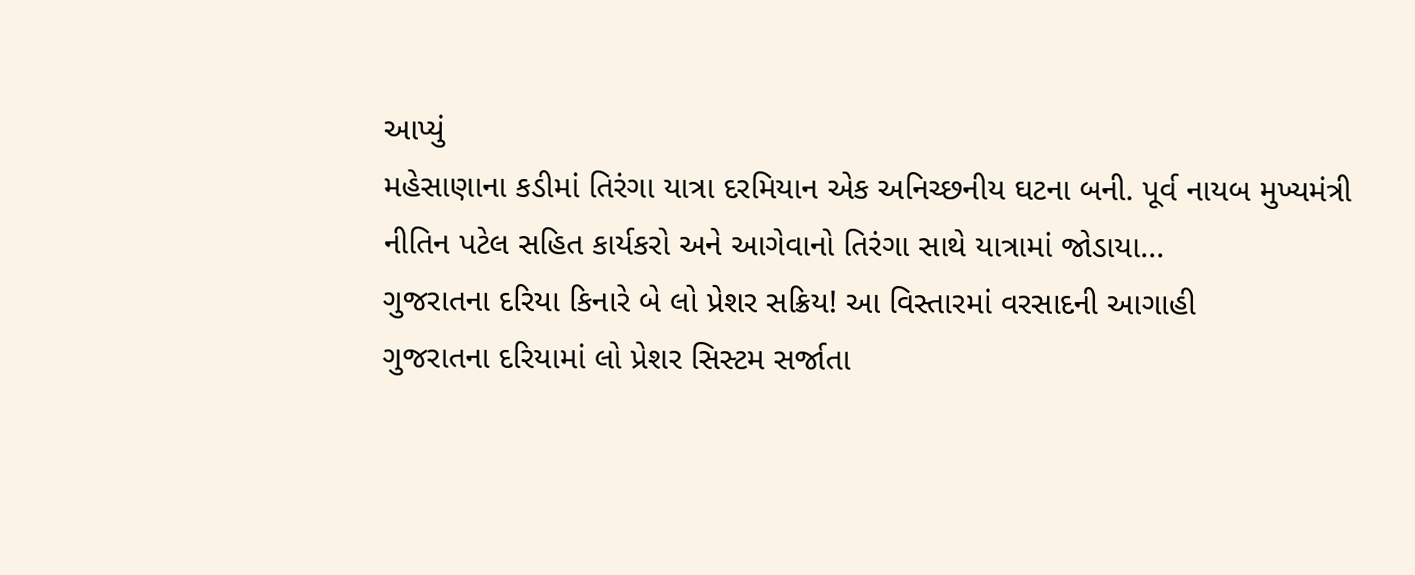આપ્યું
મહેસાણાના કડીમાં તિરંગા યાત્રા દરમિયાન એક અનિચ્છનીય ઘટના બની. પૂર્વ નાયબ મુખ્યમંત્રી નીતિન પટેલ સહિત કાર્યકરો અને આગેવાનો તિરંગા સાથે યાત્રામાં જોડાયા...
ગુજરાતના દરિયા કિનારે બે લો પ્રેશર સક્રિય! આ વિસ્તારમાં વરસાદની આગાહી
ગુજરાતના દરિયામાં લો પ્રેશર સિસ્ટમ સર્જાતા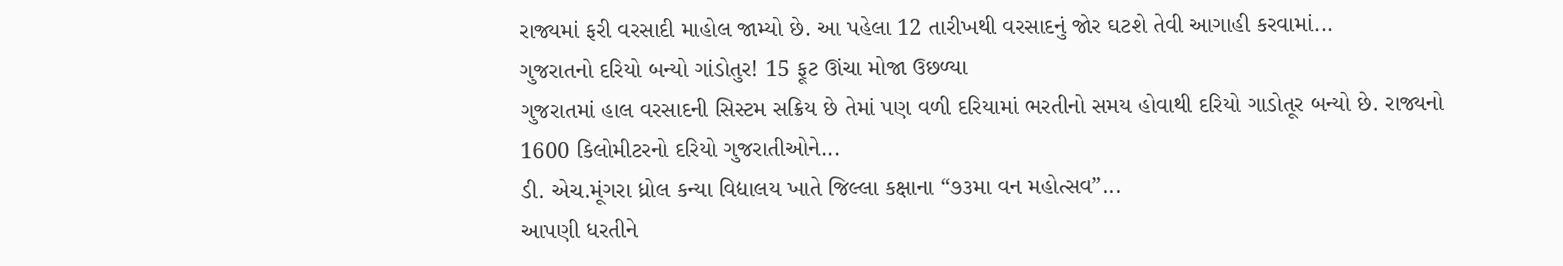રાજ્યમાં ફરી વરસાદી માહોલ જામ્યો છે. આ પહેલા 12 તારીખથી વરસાદનું જોર ઘટશે તેવી આગાહી કરવામાં...
ગુજરાતનો દરિયો બન્યો ગાંડોતુર! 15 ફૂટ ઊંચા મોજા ઉછળ્યા
ગુજરાતમાં હાલ વરસાદની સિસ્ટમ સક્રિય છે તેમાં પણ વળી દરિયામાં ભરતીનો સમય હોવાથી દરિયો ગાડોતૂર બન્યો છે. રાજ્યનો 1600 કિલોમીટરનો દરિયો ગુજરાતીઓને...
ડી. એચ.મૂંગરા ધ્રોલ કન્યા વિદ્યાલય ખાતે જિલ્લા કક્ષાના “૭૩મા વન મહોત્સવ”...
આપણી ધરતીને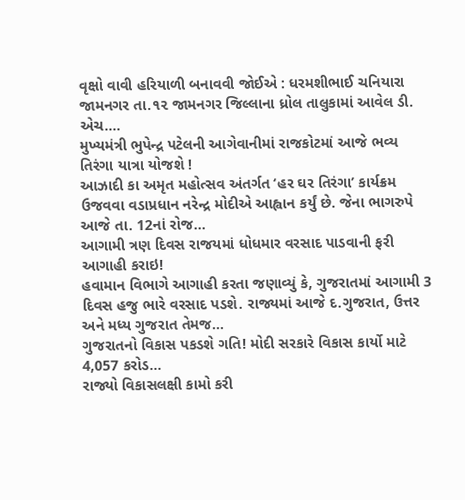વૃક્ષો વાવી હરિયાળી બનાવવી જોઈએ : ધરમશીભાઈ ચનિયારા
જામનગર તા.૧૨ જામનગર જિલ્લાના ધ્રોલ તાલુકામાં આવેલ ડી. એચ....
મુખ્યમંત્રી ભુપેન્દ્ર પટેલની આગેવાનીમાં રાજકોટમાં આજે ભવ્ય તિરંગા યાત્રા યોજશે !
આઝાદી કા અમૃત મહોત્સવ અંતર્ગત ‘હર ઘર તિરંગા’ કાર્યક્રમ ઉજવવા વડાપ્રધાન નરેન્દ્ર મોદીએ આહ્વાન કર્યું છે. જેના ભાગરુપે આજે તા. 12નાં રોજ...
આગામી ત્રણ દિવસ રાજયમાં ધોધમાર વરસાદ પાડવાની ફરી આગાહી કરાઇ!
હવામાન વિભાગે આગાહી કરતા જણાવ્યું કે, ગુજરાતમાં આગામી 3 દિવસ હજુ ભારે વરસાદ પડશે. રાજ્યમાં આજે દ.ગુજરાત, ઉત્તર અને મધ્ય ગુજરાત તેમજ...
ગુજરાતનો વિકાસ પકડશે ગતિ! મોદી સરકારે વિકાસ કાર્યો માટે 4,057 કરોડ...
રાજ્યો વિકાસલક્ષી કામો કરી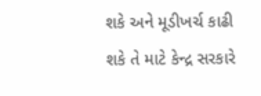શકે અને મૂડીખર્ચ કાઢી શકે તે માટે કેન્દ્ર સરકારે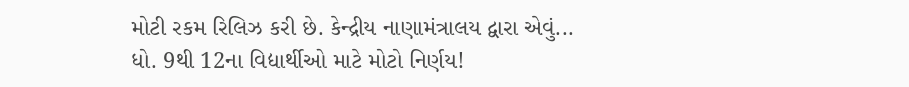મોટી રકમ રિલિઝ કરી છે. કેન્દ્રીય નાણામંત્રાલય દ્વારા એવું...
ધો. 9થી 12ના વિદ્યાર્થીઓ માટે મોટો નિર્ણય!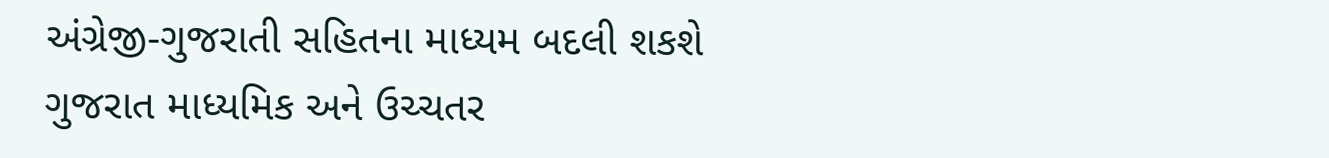અંગ્રેજી-ગુજરાતી સહિતના માધ્યમ બદલી શકશે
ગુજરાત માધ્યમિક અને ઉચ્ચતર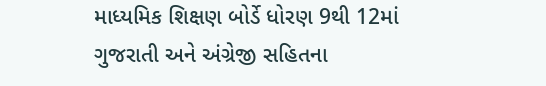માધ્યમિક શિક્ષણ બોર્ડે ધોરણ 9થી 12માં ગુજરાતી અને અંગ્રેજી સહિતના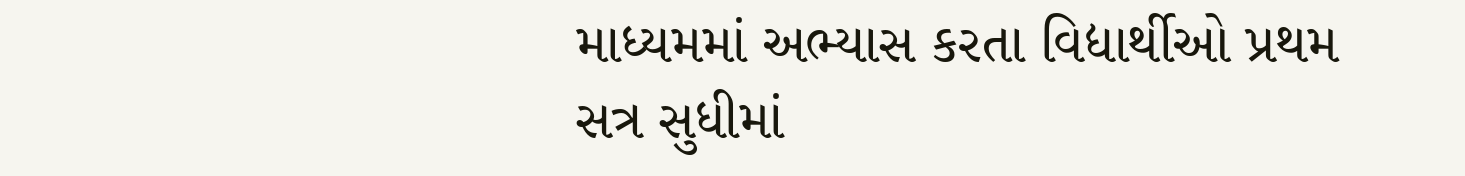માધ્યમમાં અભ્યાસ કરતા વિદ્યાર્થીઓ પ્રથમ સત્ર સુધીમાં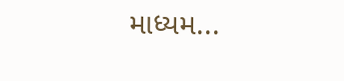માધ્યમ...